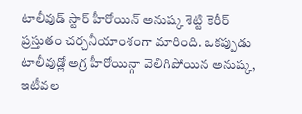టాలీవుడ్ స్టార్ హీరోయిన్ అనుష్క శెట్టి కెరీర్ ప్రస్తుతం చర్చనీయాంశంగా మారింది. ఒకప్పుడు టాలీవుడ్లో అగ్ర హీరోయిన్గా వెలిగిపోయిన అనుష్క, ఇటీవల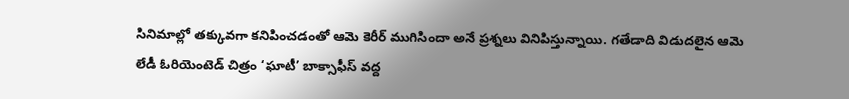సినిమాల్లో తక్కువగా కనిపించడంతో ఆమె కెరీర్ ముగిసిందా అనే ప్రశ్నలు వినిపిస్తున్నాయి. గతేడాది విడుదలైన ఆమె లేడీ ఓరియెంటెడ్ చిత్రం ‘ఘాటీ’ బాక్సాఫీస్ వద్ద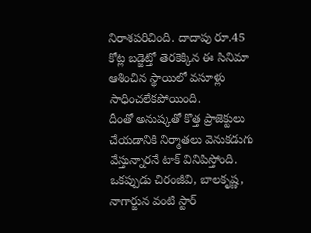నిరాశపరిచింది. దాదాపు రూ.45 కోట్ల బడ్జెట్తో తెరకెక్కిన ఈ సినిమా ఆశించిన స్థాయిలో వసూళ్లు సాధించలేకపోయింది.
దీంతో అనుష్కతో కొత్త ప్రాజెక్టులు చేయడానికి నిర్మాతలు వెనుకడుగు వేస్తున్నారనే టాక్ వినిపిస్తోంది. ఒకప్పుడు చిరంజీవి, బాలకృష్ణ, నాగార్జున వంటి స్టార్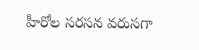హీరోల సరసన వరుసగా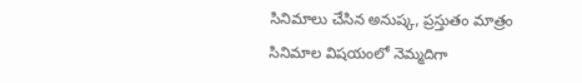సినిమాలు చేసిన అనుష్క, ప్రస్తుతం మాత్రం సినిమాల విషయంలో నెమ్మదిగా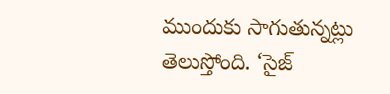ముందుకు సాగుతున్నట్లు తెలుస్తోంది. ‘సైజ్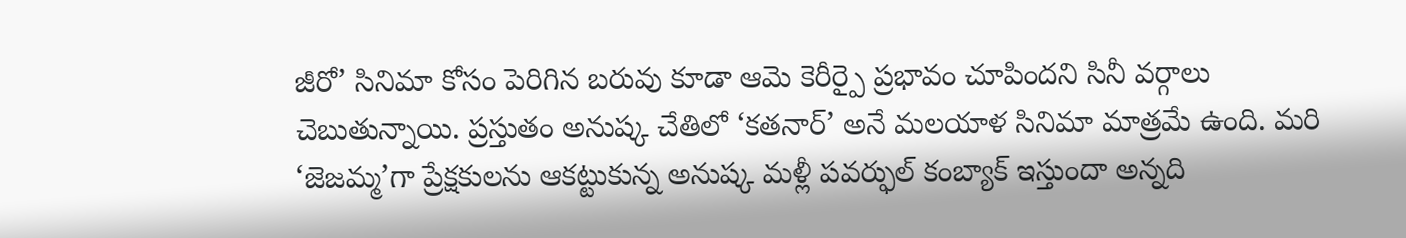జీరో’ సినిమా కోసం పెరిగిన బరువు కూడా ఆమె కెరీర్పై ప్రభావం చూపిందని సినీ వర్గాలు చెబుతున్నాయి. ప్రస్తుతం అనుష్క చేతిలో ‘కతనార్’ అనే మలయాళ సినిమా మాత్రమే ఉంది. మరి ‘జెజమ్మ’గా ప్రేక్షకులను ఆకట్టుకున్న అనుష్క మళ్లీ పవర్ఫుల్ కంబ్యాక్ ఇస్తుందా అన్నది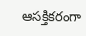ఆసక్తికరంగా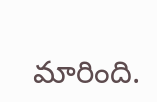మారింది.